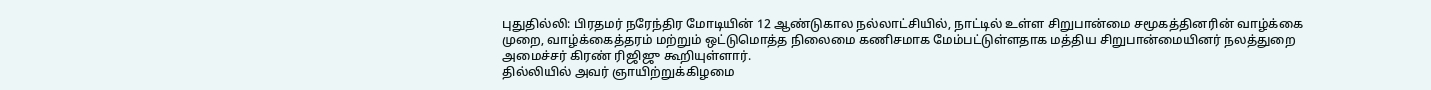புதுதில்லி: பிரதமர் நரேந்திர மோடியின் 12 ஆண்டுகால நல்லாட்சியில், நாட்டில் உள்ள சிறுபான்மை சமூகத்தினரின் வாழ்க்கை முறை, வாழ்க்கைத்தரம் மற்றும் ஒட்டுமொத்த நிலைமை கணிசமாக மேம்பட்டுள்ளதாக மத்திய சிறுபான்மையினர் நலத்துறை அமைச்சர் கிரண் ரிஜிஜு கூறியுள்ளார்.
தில்லியில் அவர் ஞாயிற்றுக்கிழமை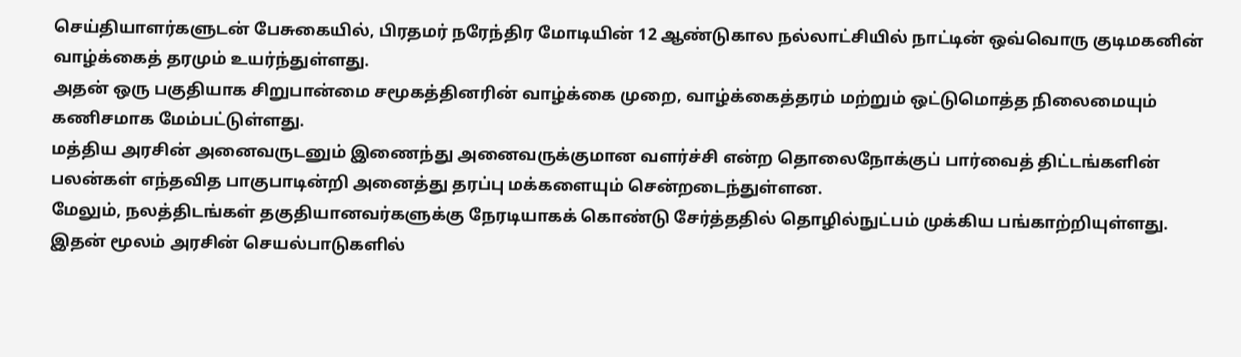செய்தியாளர்களுடன் பேசுகையில், பிரதமர் நரேந்திர மோடியின் 12 ஆண்டுகால நல்லாட்சியில் நாட்டின் ஒவ்வொரு குடிமகனின் வாழ்க்கைத் தரமும் உயர்ந்துள்ளது.
அதன் ஒரு பகுதியாக சிறுபான்மை சமூகத்தினரின் வாழ்க்கை முறை, வாழ்க்கைத்தரம் மற்றும் ஒட்டுமொத்த நிலைமையும் கணிசமாக மேம்பட்டுள்ளது.
மத்திய அரசின் அனைவருடனும் இணைந்து அனைவருக்குமான வளர்ச்சி என்ற தொலைநோக்குப் பார்வைத் திட்டங்களின் பலன்கள் எந்தவித பாகுபாடின்றி அனைத்து தரப்பு மக்களையும் சென்றடைந்துள்ளன.
மேலும், நலத்திடங்கள் தகுதியானவர்களுக்கு நேரடியாகக் கொண்டு சேர்த்ததில் தொழில்நுட்பம் முக்கிய பங்காற்றியுள்ளது.
இதன் மூலம் அரசின் செயல்பாடுகளில்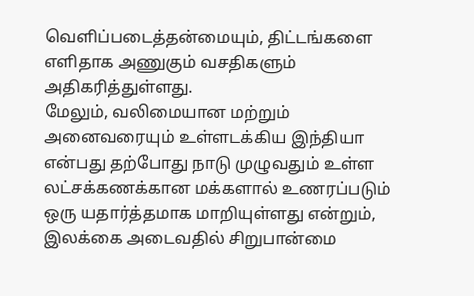வெளிப்படைத்தன்மையும், திட்டங்களை எளிதாக அணுகும் வசதிகளும் அதிகரித்துள்ளது.
மேலும், வலிமையான மற்றும் அனைவரையும் உள்ளடக்கிய இந்தியா என்பது தற்போது நாடு முழுவதும் உள்ள லட்சக்கணக்கான மக்களால் உணரப்படும் ஒரு யதார்த்தமாக மாறியுள்ளது என்றும், இலக்கை அடைவதில் சிறுபான்மை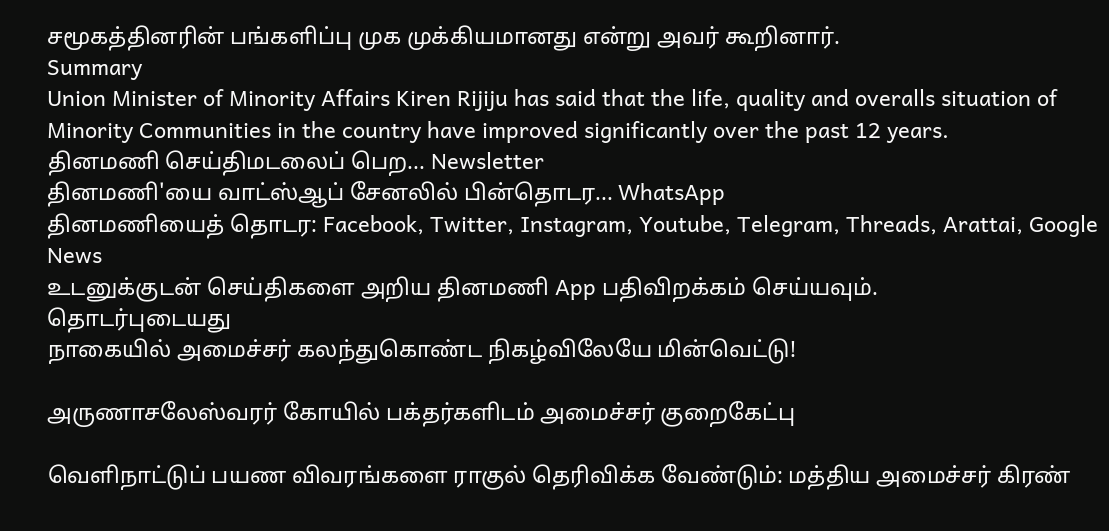சமூகத்தினரின் பங்களிப்பு முக முக்கியமானது என்று அவர் கூறினார்.
Summary
Union Minister of Minority Affairs Kiren Rijiju has said that the life, quality and overalls situation of Minority Communities in the country have improved significantly over the past 12 years.
தினமணி செய்திமடலைப் பெற... Newsletter
தினமணி'யை வாட்ஸ்ஆப் சேனலில் பின்தொடர... WhatsApp
தினமணியைத் தொடர: Facebook, Twitter, Instagram, Youtube, Telegram, Threads, Arattai, Google News
உடனுக்குடன் செய்திகளை அறிய தினமணி App பதிவிறக்கம் செய்யவும்.
தொடர்புடையது
நாகையில் அமைச்சர் கலந்துகொண்ட நிகழ்விலேயே மின்வெட்டு!

அருணாசலேஸ்வரர் கோயில் பக்தர்களிடம் அமைச்சர் குறைகேட்பு

வெளிநாட்டுப் பயண விவரங்களை ராகுல் தெரிவிக்க வேண்டும்: மத்திய அமைச்சர் கிரண்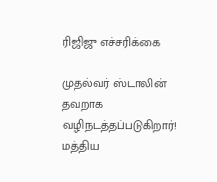ரிஜிஜு எச்சரிக்கை

முதல்வர் ஸ்டாலின் தவறாக வழிநடத்தப்படுகிறார்! மத்திய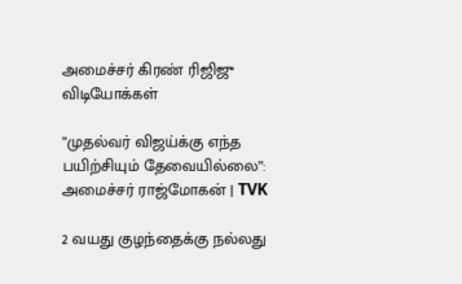அமைச்சர் கிரண் ரிஜிஜு
விடியோக்கள்

”முதல்வர் விஜய்க்கு எந்த பயிற்சியும் தேவையில்லை”: அமைச்சர் ராஜ்மோகன் | TVK

2 வயது குழந்தைக்கு நல்லது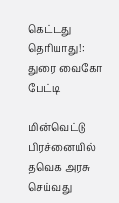கெட்டது தெரியாது!: துரை வைகோ பேட்டி

மின்வெட்டு பிரச்னையில் தவெக அரசு செய்வது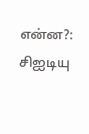என்ன?: சிஐடியு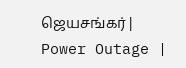ஜெயசங்கர் | Power Outage |